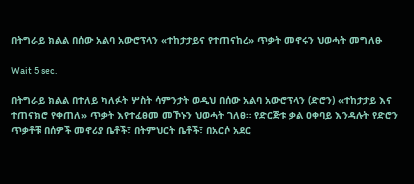በትግራይ ክልል በሰው አልባ አውሮፕላን «ተከታታይና የተጠናከረ» ጥቃት መኖሩን ህወሓት መግለፁ

Wait 5 sec.

በትግራይ ክልል በተለይ ካለፉት ሦስት ሳምንታት ወዲህ በሰው አልባ አውሮፕላን (ድሮን) «ተከታታይ እና ተጠናክሮ የቀጠለ» ጥቃት እየተፈፀመ መኾኑን ህወሓት ገለፀ። የድርጅቱ ቃል ዐቀባይ እንዳሉት የድሮን ጥቃቶቹ በሰዎች መኖሪያ ቤቶች፣ በትምህርት ቤቶች፣ በአርሶ አደር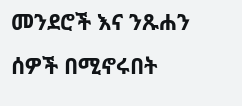መንደሮች እና ንጹሐን ሰዎች በሚኖሩበት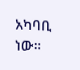አካባቢ ነው።